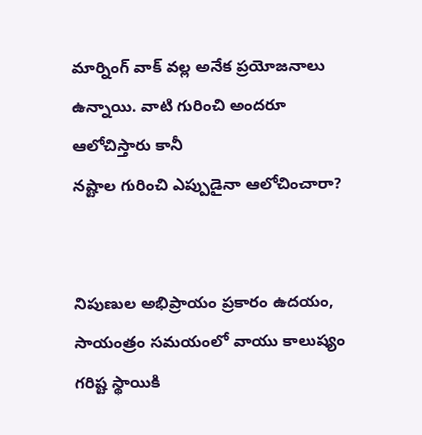మార్నింగ్ వాక్ వల్ల అనేక ప్రయోజనాలు ఉన్నాయి. వాటి గురించి అందరూ ఆలోచిస్తారు కానీ
నష్టాల గురించి ఎప్పుడైనా ఆలోచించారా?


నిపుణుల అభిప్రాయం ప్రకారం ఉదయం, సాయంత్రం సమయంలో వాయు కాలుష్యం గరిష్ట స్థాయికి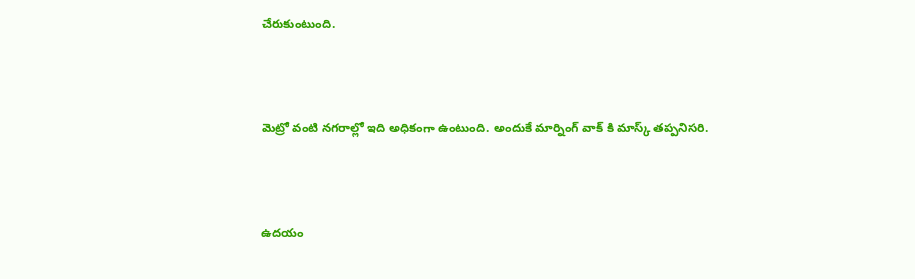చేరుకుంటుంది.



మెట్రో వంటి నగరాల్లో ఇది అధికంగా ఉంటుంది. అందుకే మార్నింగ్ వాక్ కి మాస్క్ తప్పనిసరి.



ఉదయం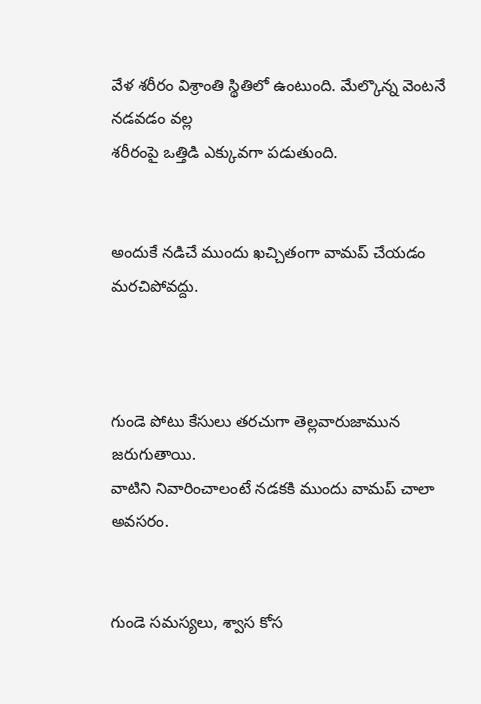వేళ శరీరం విశ్రాంతి స్థితిలో ఉంటుంది. మేల్కొన్న వెంటనే నడవడం వల్ల
శరీరంపై ఒత్తిడి ఎక్కువగా పడుతుంది.


అందుకే నడిచే ముందు ఖచ్చితంగా వామప్ చేయడం మరచిపోవద్దు.



గుండె పోటు కేసులు తరచుగా తెల్లవారుజామున జరుగుతాయి.
వాటిని నివారించాలంటే నడకకి ముందు వామప్ చాలా అవసరం.


గుండె సమస్యలు, శ్వాస కోస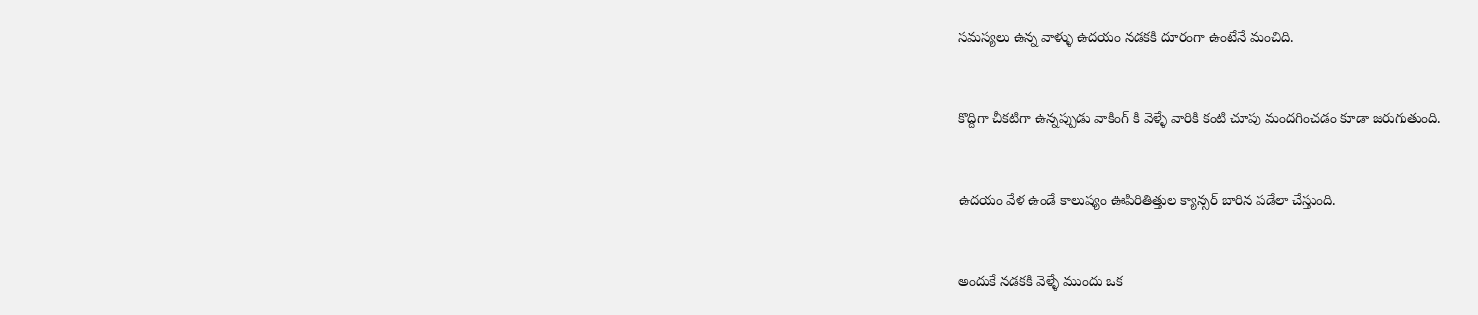సమస్యలు ఉన్న వాళ్ళు ఉదయం నడకకి దూరంగా ఉంటేనే మంచిది.



కొద్దిగా చీకటిగా ఉన్నప్పుడు వాకింగ్ కి వెళ్ళే వారికి కంటి చూపు మందగించడం కూడా జరుగుతుంది.



ఉదయం వేళ ఉండే కాలుష్యం ఊపిరితిత్తుల క్యాన్సర్ బారిన పడేలా చేస్తుంది.



అందుకే నడకకి వెళ్ళే ముందు ఒక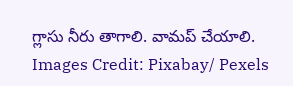గ్లాసు నీరు తాగాలి. వామప్ చేయాలి.
Images Credit: Pixabay/ Pexels